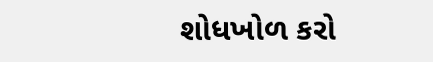શોધખોળ કરો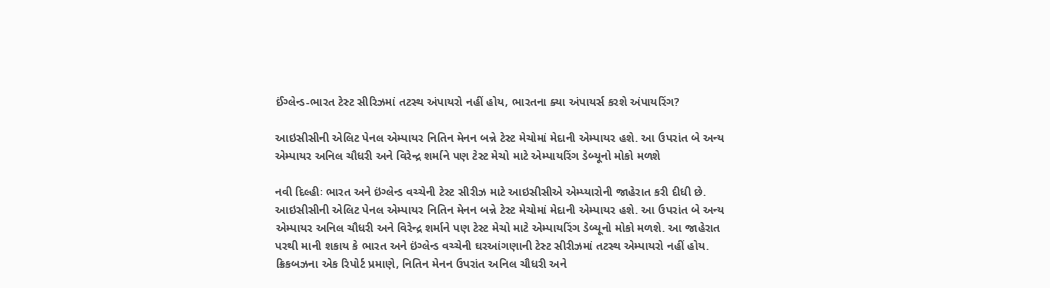ઈંગ્લેન્ડ-ભારત ટેસ્ટ સીરિઝમાં તટસ્થ અંપાયરો નહીં હોય, ભારતના ક્યા અંપાયર્સ કરશે અંપાયરિંગ?

આઇસીસીની એલિટ પેનલ એમ્પાયર નિતિન મેનન બન્ને ટેસ્ટ મેચોમાં મેદાની એમ્પાયર હશે. આ ઉપરાંત બે અન્ય એમ્પાયર અનિલ ચૌધરી અને વિરેન્દ્ર શર્માને પણ ટેસ્ટ મેચો માટે એમ્પાયરિંગ ડેબ્યૂનો મોકો મળશે

નવી દિલ્હીઃ ભારત અને ઇંગ્લેન્ડ વચ્ચેની ટેસ્ટ સીરીઝ માટે આઇસીસીએ એમ્પ્યારોની જાહેરાત કરી દીધી છે. આઇસીસીની એલિટ પેનલ એમ્પાયર નિતિન મેનન બન્ને ટેસ્ટ મેચોમાં મેદાની એમ્પાયર હશે. આ ઉપરાંત બે અન્ય એમ્પાયર અનિલ ચૌધરી અને વિરેન્દ્ર શર્માને પણ ટેસ્ટ મેચો માટે એમ્પાયરિંગ ડેબ્યૂનો મોકો મળશે. આ જાહેરાત પરથી માની શકાય કે ભારત અને ઇંગ્લેન્ડ વચ્ચેની ઘરઆંગણાની ટેસ્ટ સીરીઝમાં તટસ્થ એમ્પાયરો નહીં હોય. ક્રિકબઝના એક રિપોર્ટ પ્રમાણે, નિતિન મેનન ઉપરાંત અનિલ ચૌધરી અને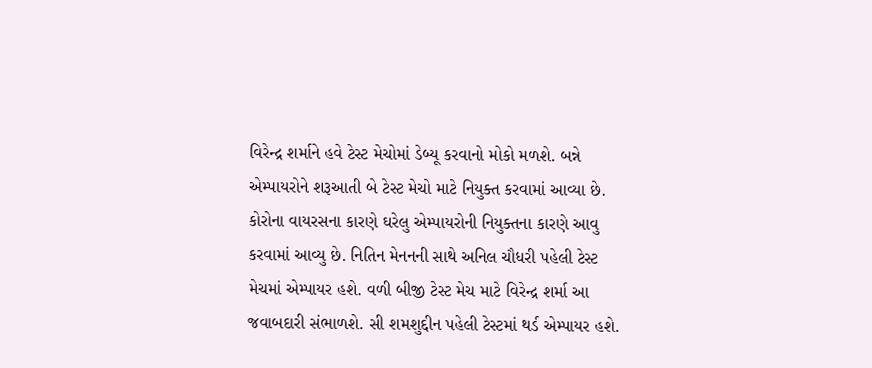વિરેન્દ્ર શર્માને હવે ટેસ્ટ મેચોમાં ડેબ્યૂ કરવાનો મોકો મળશે. બન્ને એમ્પાયરોને શરૂઆતી બે ટેસ્ટ મેચો માટે નિયુક્ત કરવામાં આવ્યા છે. કોરોના વાયરસના કારણે ઘરેલુ એમ્પાયરોની નિયુક્તના કારણે આવુ કરવામાં આવ્યુ છે. નિતિન મેનનની સાથે અનિલ ચૌધરી પહેલી ટેસ્ટ મેચમાં એમ્પાયર હશે. વળી બીજી ટેસ્ટ મેચ માટે વિરેન્દ્ર શર્મા આ જવાબદારી સંભાળશે. સી શમશુદ્દીન પહેલી ટેસ્ટમાં થર્ડ એમ્પાયર હશે.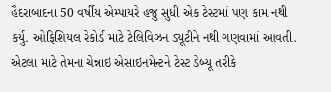હૈદરાબાદના 50 વર્ષીય એમ્પાયરે હજુ સુધી એક ટેસ્ટમાં પણ કામ નથી કર્યુ. ઓફિશિયલ રેકોર્ડ માટે ટેલિવિઝન ડ્યૂટીને નથી ગણવામાં આવતી. એટલા માટે તેમના ચેન્નાઇ એસાઇનમેન્ટને ટેસ્ટ ડેબ્યૂ તરીકે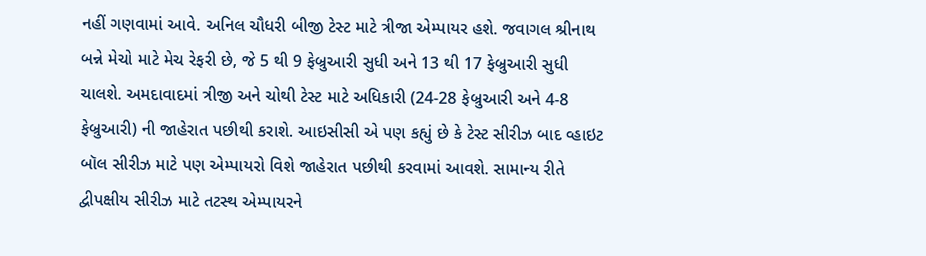નહીં ગણવામાં આવે. અનિલ ચૌધરી બીજી ટેસ્ટ માટે ત્રીજા એમ્પાયર હશે. જવાગલ શ્રીનાથ બન્ને મેચો માટે મેચ રેફરી છે, જે 5 થી 9 ફેબ્રુઆરી સુધી અને 13 થી 17 ફેબ્રુઆરી સુધી ચાલશે. અમદાવાદમાં ત્રીજી અને ચોથી ટેસ્ટ માટે અધિકારી (24-28 ફેબ્રુઆરી અને 4-8 ફેબ્રુઆરી) ની જાહેરાત પછીથી કરાશે. આઇસીસી એ પણ કહ્યું છે કે ટેસ્ટ સીરીઝ બાદ વ્હાઇટ બૉલ સીરીઝ માટે પણ એમ્પાયરો વિશે જાહેરાત પછીથી કરવામાં આવશે. સામાન્ય રીતે દ્વીપક્ષીય સીરીઝ માટે તટસ્થ એમ્પાયરને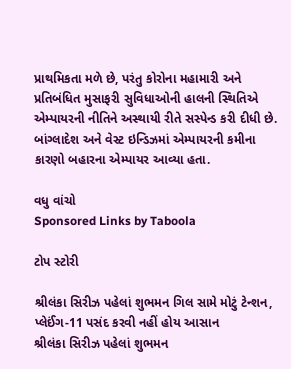પ્રાથમિકતા મળે છે, પરંતુ કોરોના મહામારી અને પ્રતિબંધિત મુસાફરી સુવિધાઓની હાલની સ્થિતિએ એમ્પાયરની નીતિને અસ્થાયી રીતે સસ્પેન્ડ કરી દીધી છે. બાંગ્લાદેશ અને વેસ્ટ ઇન્ડિઝમાં એમ્પાયરની કમીના કારણો બહારના એમ્પાયર આવ્યા હતા.

વધુ વાંચો
Sponsored Links by Taboola

ટોપ સ્ટોરી

શ્રીલંકા સિરીઝ પહેલાં શુભમન ગિલ સામે મોટું ટેન્શન, પ્લેઈંગ-11 પસંદ કરવી નહીં હોય આસાન
શ્રીલંકા સિરીઝ પહેલાં શુભમન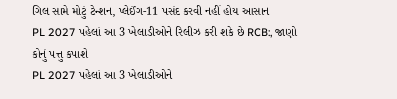ગિલ સામે મોટું ટેન્શન, પ્લેઈંગ-11 પસંદ કરવી નહીં હોય આસાન
PL 2027 પહેલાં આ 3 ખેલાડીઓને રિલીઝ કરી શકે છે RCB:, જાણો કોનું પત્તુ કપાશે
PL 2027 પહેલાં આ 3 ખેલાડીઓને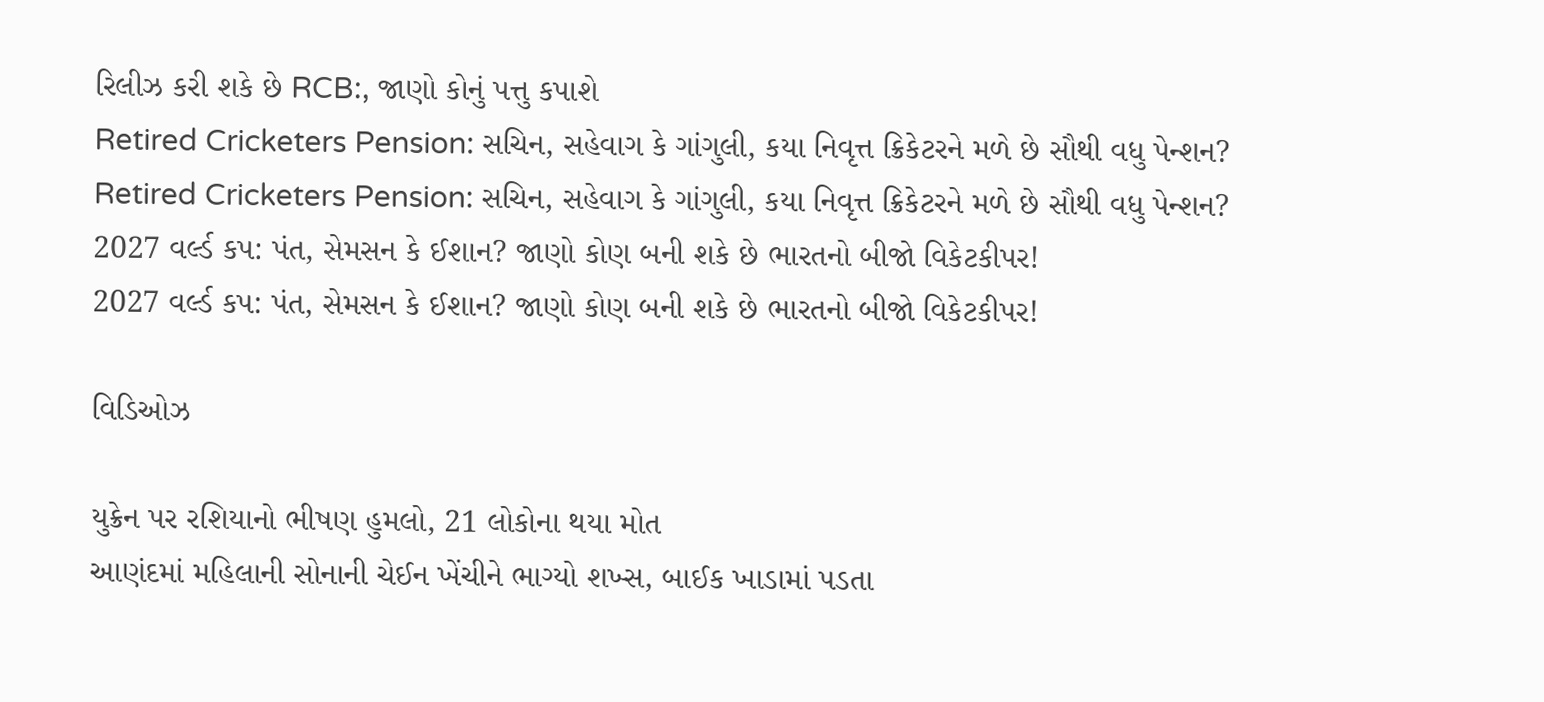રિલીઝ કરી શકે છે RCB:, જાણો કોનું પત્તુ કપાશે
Retired Cricketers Pension: સચિન, સહેવાગ કે ગાંગુલી, કયા નિવૃત્ત ક્રિકેટરને મળે છે સૌથી વધુ પેન્શન?
Retired Cricketers Pension: સચિન, સહેવાગ કે ગાંગુલી, કયા નિવૃત્ત ક્રિકેટરને મળે છે સૌથી વધુ પેન્શન?
2027 વર્લ્ડ કપ: પંત, સેમસન કે ઈશાન? જાણો કોણ બની શકે છે ભારતનો બીજો વિકેટકીપર!
2027 વર્લ્ડ કપ: પંત, સેમસન કે ઈશાન? જાણો કોણ બની શકે છે ભારતનો બીજો વિકેટકીપર!

વિડિઓઝ

યુક્રેન પર રશિયાનો ભીષણ હુમલો, 21 લોકોના થયા મોત
આણંદમાં મહિલાની સોનાની ચેઈન ખેંચીને ભાગ્યો શખ્સ, બાઈક ખાડામાં પડતા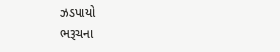ઝડપાયો
ભરૂચના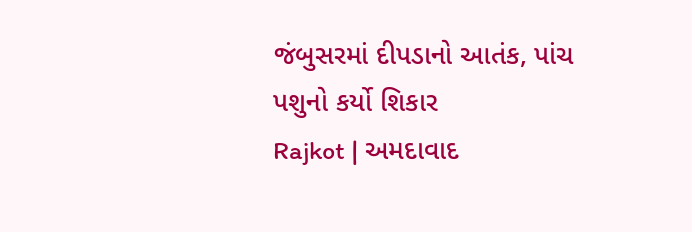જંબુસરમાં દીપડાનો આતંક, પાંચ પશુનો કર્યો શિકાર
Rajkot | અમદાવાદ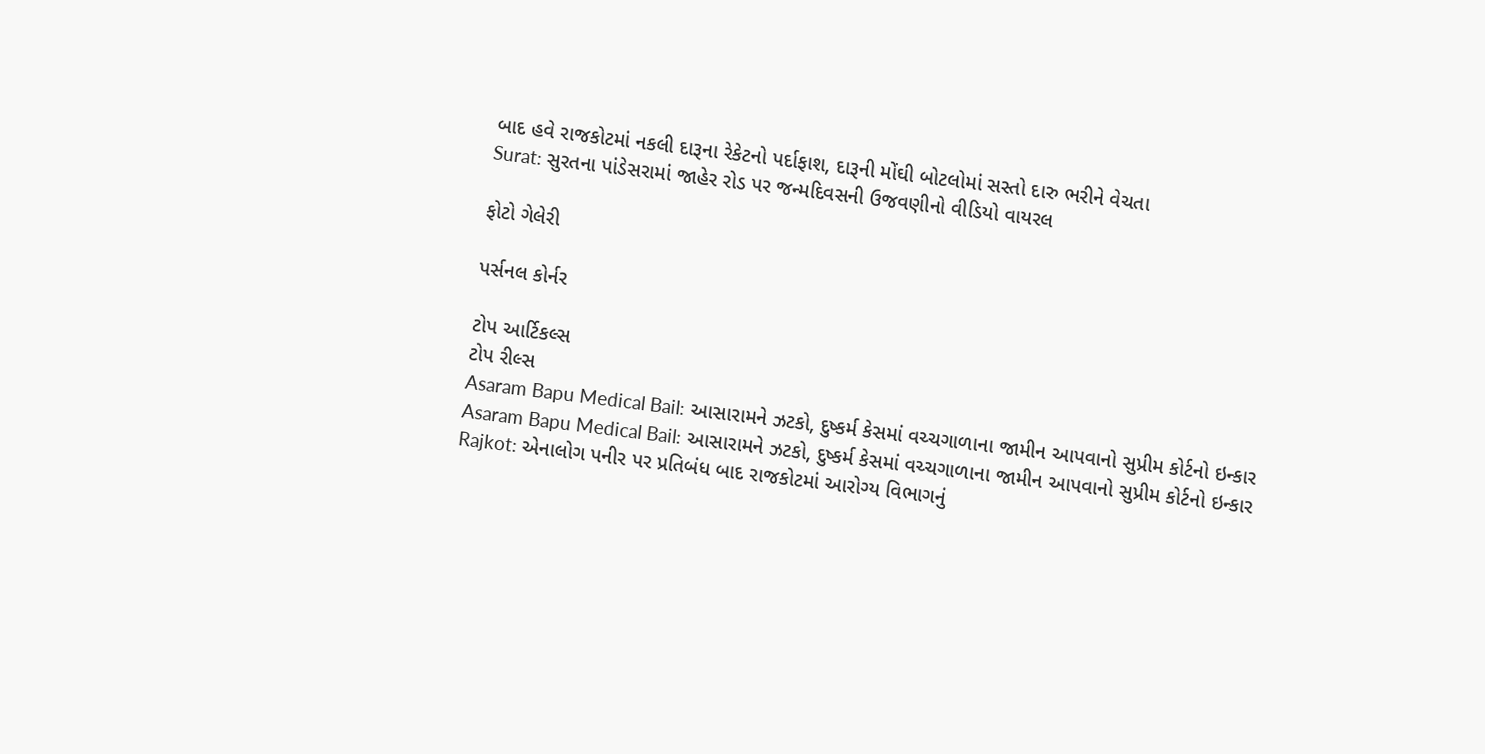બાદ હવે રાજકોટમાં નકલી દારૂના રેકેટનો પર્દાફાશ, દારૂની મોંઘી બોટલોમાં સસ્તો દારુ ભરીને વેચતા
Surat: સુરતના પાંડેસરામાં જાહેર રોડ પર જન્મદિવસની ઉજવણીનો વીડિયો વાયરલ

ફોટો ગેલેરી

પર્સનલ કોર્નર

ટોપ આર્ટિકલ્સ
ટોપ રીલ્સ
Asaram Bapu Medical Bail: આસારામને ઝટકો, દુષ્કર્મ કેસમાં વચ્ચગાળાના જામીન આપવાનો સુપ્રીમ કોર્ટનો ઇન્કાર
Asaram Bapu Medical Bail: આસારામને ઝટકો, દુષ્કર્મ કેસમાં વચ્ચગાળાના જામીન આપવાનો સુપ્રીમ કોર્ટનો ઇન્કાર
Rajkot: એનાલોગ પનીર પર પ્રતિબંધ બાદ રાજકોટમાં આરોગ્ય વિભાગનું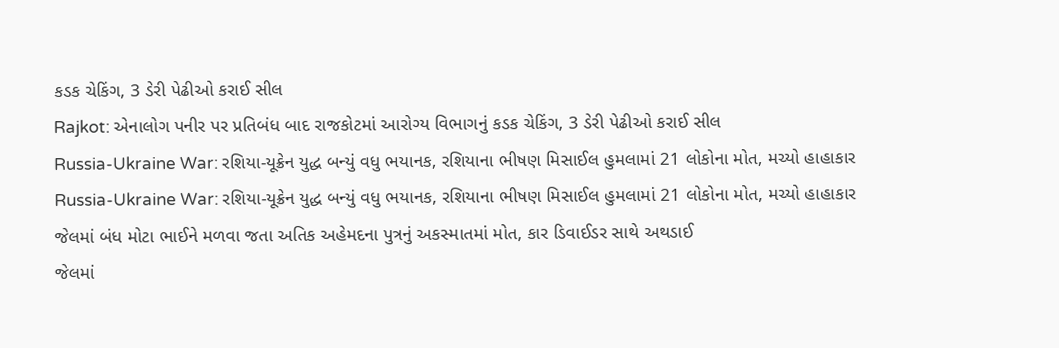કડક ચેકિંગ, 3 ડેરી પેઢીઓ કરાઈ સીલ
Rajkot: એનાલોગ પનીર પર પ્રતિબંધ બાદ રાજકોટમાં આરોગ્ય વિભાગનું કડક ચેકિંગ, 3 ડેરી પેઢીઓ કરાઈ સીલ
Russia-Ukraine War: રશિયા-યૂક્રેન યુદ્ધ બન્યું વધુ ભયાનક, રશિયાના ભીષણ મિસાઈલ હુમલામાં 21 લોકોના મોત, મચ્યો હાહાકાર
Russia-Ukraine War: રશિયા-યૂક્રેન યુદ્ધ બન્યું વધુ ભયાનક, રશિયાના ભીષણ મિસાઈલ હુમલામાં 21 લોકોના મોત, મચ્યો હાહાકાર
જેલમાં બંધ મોટા ભાઈને મળવા જતા અતિક અહેમદના પુત્રનું અકસ્માતમાં મોત, કાર ડિવાઈડર સાથે અથડાઈ
જેલમાં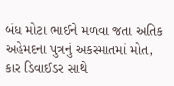બંધ મોટા ભાઈને મળવા જતા અતિક અહેમદના પુત્રનું અકસ્માતમાં મોત, કાર ડિવાઈડર સાથે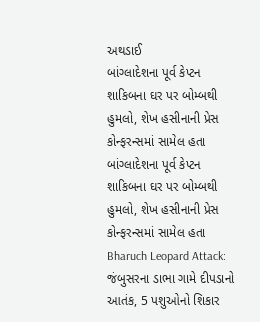અથડાઈ
બાંગ્લાદેશના પૂર્વ કેપ્ટન શાકિબના ઘર પર બોમ્બથી હુમલો, શેખ હસીનાની પ્રેસ કોન્ફરન્સમાં સામેલ હતા
બાંગ્લાદેશના પૂર્વ કેપ્ટન શાકિબના ઘર પર બોમ્બથી હુમલો, શેખ હસીનાની પ્રેસ કોન્ફરન્સમાં સામેલ હતા
Bharuch Leopard Attack: જંબુસરના ડાભા ગામે દીપડાનો આતંક, 5 પશુઓનો શિકાર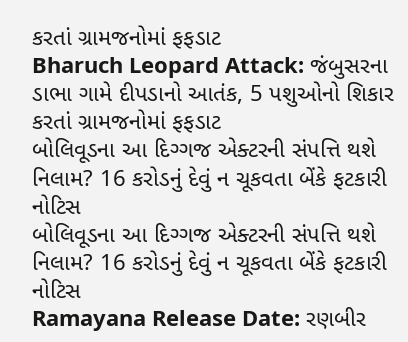કરતાં ગ્રામજનોમાં ફફડાટ
Bharuch Leopard Attack: જંબુસરના ડાભા ગામે દીપડાનો આતંક, 5 પશુઓનો શિકાર કરતાં ગ્રામજનોમાં ફફડાટ
બોલિવૂડના આ દિગ્ગજ એક્ટરની સંપત્તિ થશે નિલામ? 16 કરોડનું દેવું ન ચૂકવતા બેંકે ફટકારી નોટિસ
બોલિવૂડના આ દિગ્ગજ એક્ટરની સંપત્તિ થશે નિલામ? 16 કરોડનું દેવું ન ચૂકવતા બેંકે ફટકારી નોટિસ
Ramayana Release Date: રણબીર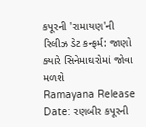કપૂરની 'રામાયણ'ની રિલીઝ ડેટ કન્ફર્મ: જાણો ક્યારે સિનેમાઘરોમાં જોવા મળશે
Ramayana Release Date: રણબીર કપૂરની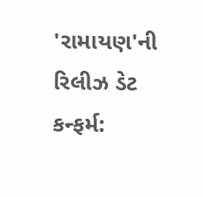'રામાયણ'ની રિલીઝ ડેટ કન્ફર્મ: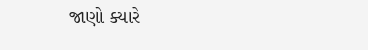જાણો ક્યારે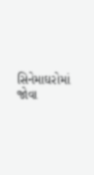સિનેમાઘરોમાં જોવા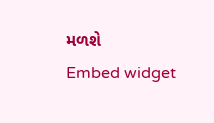મળશે
Embed widget